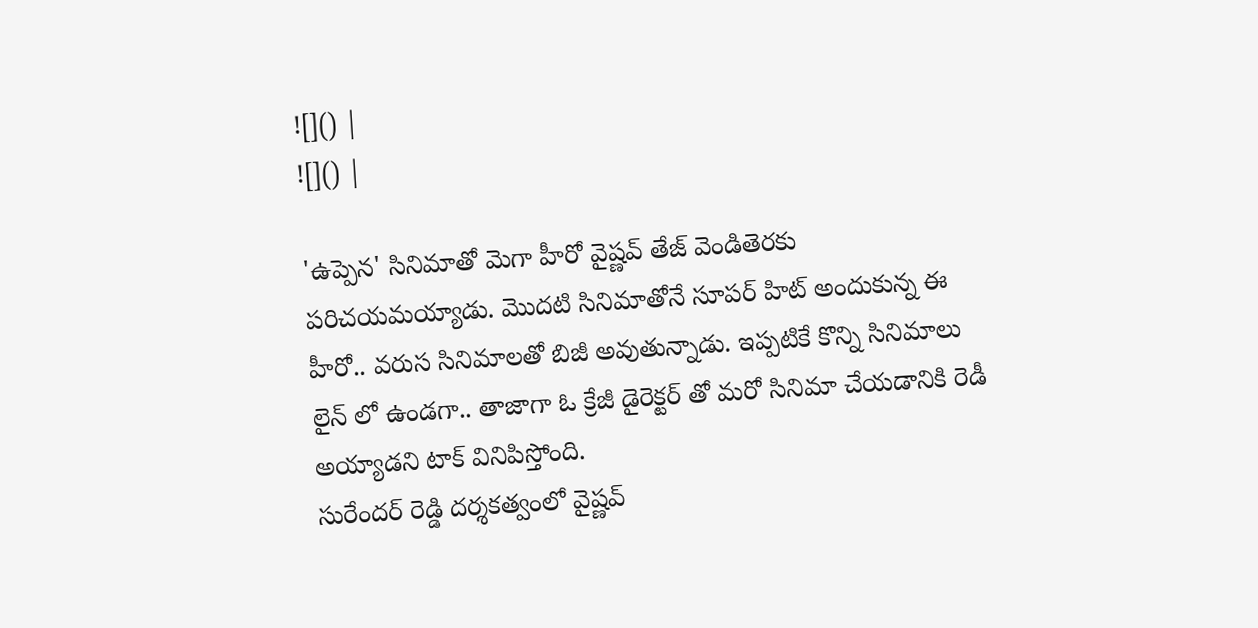![]() |
![]() |

'ఉప్పెన' సినిమాతో మెగా హీరో వైష్ణవ్ తేజ్ వెండితెరకు పరిచయమయ్యాడు. మొదటి సినిమాతోనే సూపర్ హిట్ అందుకున్న ఈ హీరో.. వరుస సినిమాలతో బిజీ అవుతున్నాడు. ఇప్పటికే కొన్ని సినిమాలు లైన్ లో ఉండగా.. తాజాగా ఓ క్రేజీ డైరెక్టర్ తో మరో సినిమా చేయడానికి రెడీ అయ్యాడని టాక్ వినిపిస్తోంది.
సురేందర్ రెడ్డి దర్శకత్వంలో వైష్ణవ్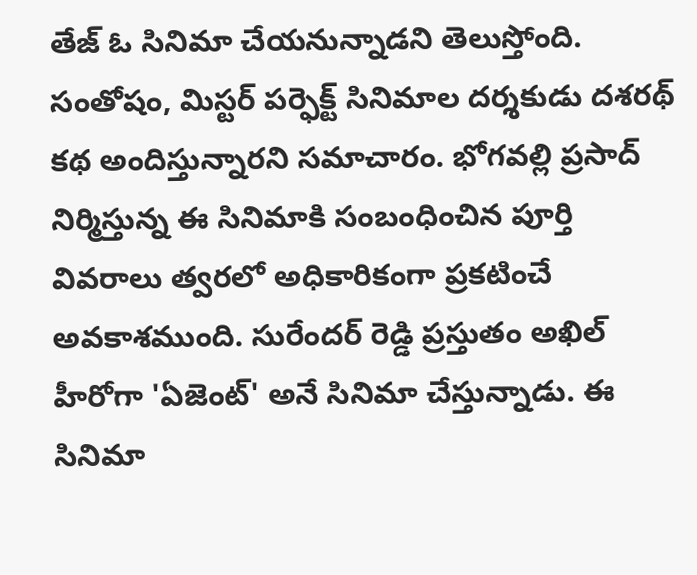తేజ్ ఓ సినిమా చేయనున్నాడని తెలుస్తోంది. సంతోషం, మిస్టర్ పర్ఫెక్ట్ సినిమాల దర్శకుడు దశరథ్ కథ అందిస్తున్నారని సమాచారం. భోగవల్లి ప్రసాద్ నిర్మిస్తున్న ఈ సినిమాకి సంబంధించిన పూర్తి వివరాలు త్వరలో అధికారికంగా ప్రకటించే అవకాశముంది. సురేందర్ రెడ్డి ప్రస్తుతం అఖిల్ హీరోగా 'ఏజెంట్' అనే సినిమా చేస్తున్నాడు. ఈ సినిమా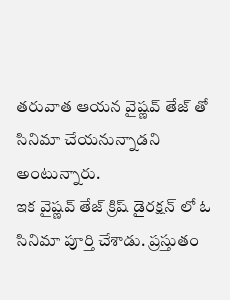తరువాత ఆయన వైష్ణవ్ తేజ్ తో సినిమా చేయనున్నాడని అంటున్నారు.
ఇక వైష్ణవ్ తేజ్ క్రిష్ డైరక్షన్ లో ఓ సినిమా పూర్తి చేశాడు. ప్రస్తుతం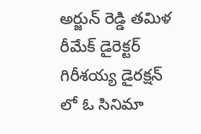అర్జున్ రెడ్డి తమిళ రీమేక్ డైరెక్టర్ గిరీశయ్య డైరక్షన్ లో ఓ సినిమా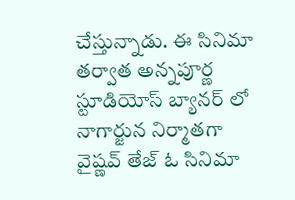చేస్తున్నాడు. ఈ సినిమా తర్వాత అన్నపూర్ణ స్టూడియోస్ బ్యానర్ లో నాగార్జున నిర్మాతగా వైష్ణవ్ తేజ్ ఓ సినిమా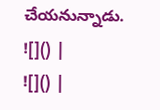చేయనున్నాడు.
![]() |
![]() |